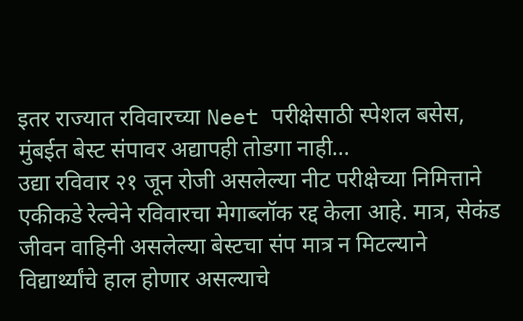इतर राज्यात रविवारच्या Neet परीक्षेसाठी स्पेशल बसेस, मुंबईत बेस्ट संपावर अद्यापही तोडगा नाही…
उद्या रविवार २१ जून रोजी असलेल्या नीट परीक्षेच्या निमित्ताने एकीकडे रेल्वेने रविवारचा मेगाब्लॉक रद्द केला आहे. मात्र, सेकंड जीवन वाहिनी असलेल्या बेस्टचा संप मात्र न मिटल्याने विद्यार्थ्यांचे हाल होणार असल्याचे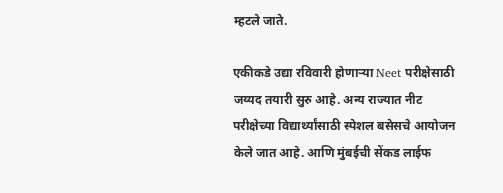म्हटले जाते.

एकीकडे उद्या रविवारी होणाऱ्या Neet परीक्षेसाठी जय्यद तयारी सुरु आहे. अन्य राज्यात नीट परीक्षेच्या विद्यार्थ्यांसाठी स्पेशल बसेसचे आयोजन केले जात आहे. आणि मुंबईची सेंकड लाईफ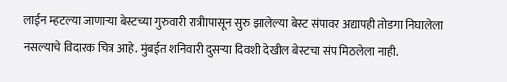लाईन म्हटल्या जाणाऱ्या बेस्टच्या गुरुवारी रात्रीापासून सुरु झालेल्या बेस्ट संपावर अद्यापही तोडगा निघालेला नसल्याचे विदारक चित्र आहे. मुंबईत शनिवारी दुसऱ्या दिवशी देखील बेस्टचा संप मिठलेला नाही.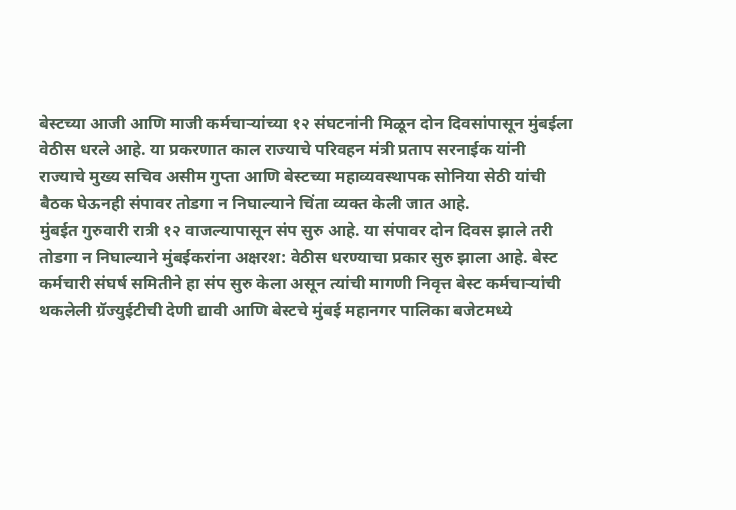बेस्टच्या आजी आणि माजी कर्मचाऱ्यांच्या १२ संघटनांनी मिळून दोन दिवसांपासून मुंबईला वेठीस धरले आहे. या प्रकरणात काल राज्याचे परिवहन मंत्री प्रताप सरनाईक यांनी राज्याचे मुख्य सचिव असीम गुप्ता आणि बेस्टच्या महाव्यवस्थापक सोनिया सेठी यांची बैठक घेऊनही संपावर तोडगा न निघाल्याने चिंता व्यक्त केली जात आहे.
मुंबईत गुरुवारी रात्री १२ वाजल्यापासून संप सुरु आहे. या संपावर दोन दिवस झाले तरी तोडगा न निघाल्याने मुंबईकरांना अक्षरश: वेठीस धरण्याचा प्रकार सुरु झाला आहे. बेस्ट कर्मचारी संघर्ष समितीने हा संप सुरु केला असून त्यांची मागणी निवृत्त बेस्ट कर्मचाऱ्यांची थकलेली ग्रॅज्युईटीची देणी द्यावी आणि बेस्टचे मुंबई महानगर पालिका बजेटमध्ये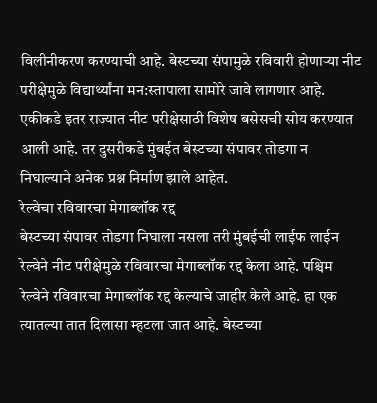विलीनीकरण करण्याची आहे. बेस्टच्या संपामुळे रविवारी होणाऱ्या नीट परीक्षेमुळे विद्यार्थ्यांना मन:स्तापाला सामोरे जावे लागणार आहे. एकीकडे इतर राज्यात नीट परीक्षेसाठी विशेष बसेसची सोय करण्यात आली आहे. तर दुसरीकडे मुंबईत बेस्टच्या संपावर तोडगा न निघाल्याने अनेक प्रश्न निर्माण झाले आहेत.
रेल्वेचा रविवारचा मेगाब्लॉक रद्द
बेस्टच्या संपावर तोडगा निघाला नसला तरी मुंबईची लाईफ लाईन रेल्वेने नीट परीक्षेमुळे रविवारचा मेगाब्लॉक रद्द केला आहे. पश्चिम रेल्वेने रविवारचा मेगाब्लॉक रद्द केल्याचे जाहीर केले आहे. हा एक त्यातल्या तात दिलासा म्हटला जात आहे. बेस्टच्या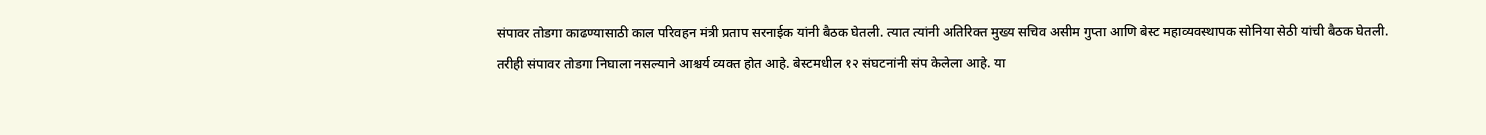संपावर तोडगा काढण्यासाठी काल परिवहन मंत्री प्रताप सरनाईक यांनी बैठक घेतली. त्यात त्यांनी अतिरिक्त मुख्य सचिव असीम गुप्ता आणि बेस्ट महाव्यवस्थापक सोनिया सेठी यांची बैठक घेतली. तरीही संपावर तोडगा निघाला नसल्याने आश्चर्य व्यक्त होत आहे. बेस्टमधील १२ संघटनांनी संप केलेला आहे. या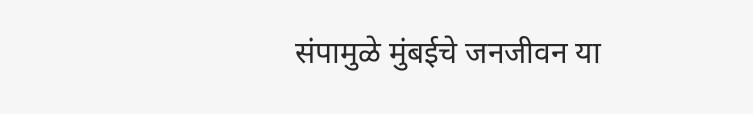संपामुळे मुंबईचे जनजीवन या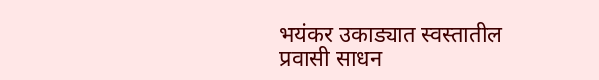भयंकर उकाड्यात स्वस्तातील प्रवासी साधन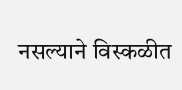नसल्याने विस्कळीत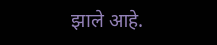झाले आहे.